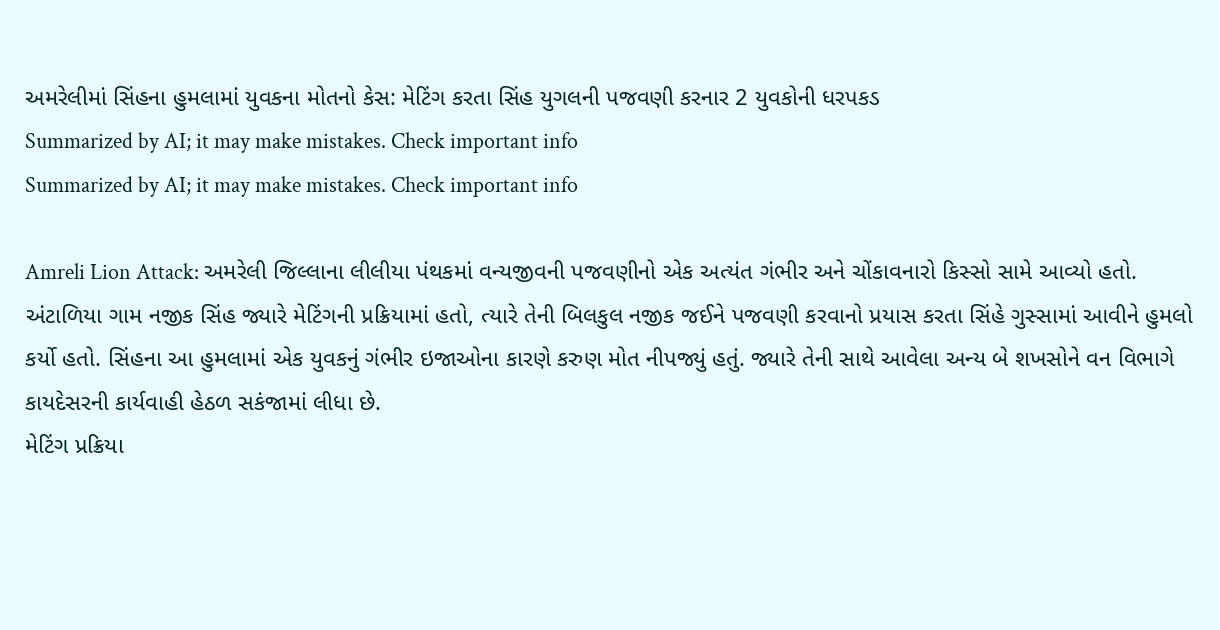અમરેલીમાં સિંહના હુમલામાં યુવકના મોતનો કેસ: મેટિંગ કરતા સિંહ યુગલની પજવણી કરનાર 2 યુવકોની ધરપકડ
Summarized by AI; it may make mistakes. Check important info
Summarized by AI; it may make mistakes. Check important info

Amreli Lion Attack: અમરેલી જિલ્લાના લીલીયા પંથકમાં વન્યજીવની પજવણીનો એક અત્યંત ગંભીર અને ચોંકાવનારો કિસ્સો સામે આવ્યો હતો. અંટાળિયા ગામ નજીક સિંહ જ્યારે મેટિંગની પ્રક્રિયામાં હતો, ત્યારે તેની બિલકુલ નજીક જઈને પજવણી કરવાનો પ્રયાસ કરતા સિંહે ગુસ્સામાં આવીને હુમલો કર્યો હતો. સિંહના આ હુમલામાં એક યુવકનું ગંભીર ઇજાઓના કારણે કરુણ મોત નીપજ્યું હતું. જ્યારે તેની સાથે આવેલા અન્ય બે શખસોને વન વિભાગે કાયદેસરની કાર્યવાહી હેઠળ સકંજામાં લીધા છે.
મેટિંગ પ્રક્રિયા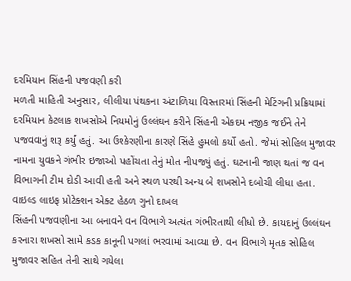દરમિયાન સિંહની પજવણી કરી
મળતી માહિતી અનુસાર, લીલીયા પંથકના અંટાળિયા વિસ્તારમાં સિંહની મેટિંગની પ્રક્રિયામાં દરમિયાન કેટલાક શખસોએ નિયમોનું ઉલ્લંઘન કરીને સિંહની એકદમ નજીક જઈને તેને પજવવાનું શરૂ કર્યું હતું. આ ઉશ્કેરણીના કારણે સિંહે હુમલો કર્યો હતો. જેમાં સોહિલ મુજાવર નામના યુવકને ગંભીર ઇજાઓ પહોંચતા તેનું મોત નીપજ્યું હતું. ઘટનાની જાણ થતાં જ વન વિભાગની ટીમ દોડી આવી હતી અને સ્થળ પરથી અન્ય બે શખસોને દબોચી લીધા હતા.
વાઇલ્ડ લાઇફ પ્રોટેક્શન એક્ટ હેઠળ ગુનો દાખલ
સિંહની પજવણીના આ બનાવને વન વિભાગે અત્યંત ગંભીરતાથી લીધો છે. કાયદાનું ઉલ્લંઘન કરનારા શખસો સામે કડક કાનૂની પગલાં ભરવામાં આવ્યા છે. વન વિભાગે મૃતક સોહિલ મુજાવર સહિત તેની સાથે ગયેલા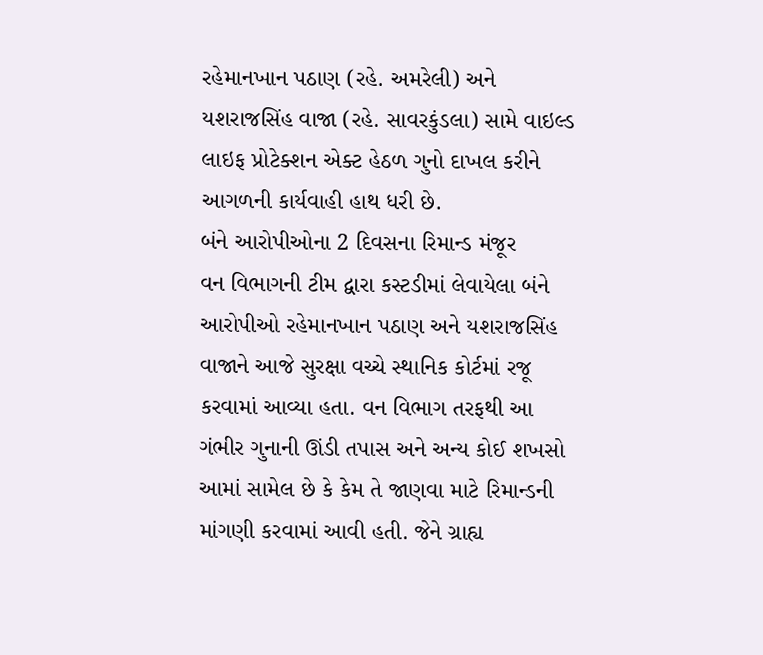રહેમાનખાન પઠાણ (રહે. અમરેલી) અને યશરાજસિંહ વાજા (રહે. સાવરકુંડલા) સામે વાઇલ્ડ લાઇફ પ્રોટેક્શન એક્ટ હેઠળ ગુનો દાખલ કરીને આગળની કાર્યવાહી હાથ ધરી છે.
બંને આરોપીઓના 2 દિવસના રિમાન્ડ મંજૂર
વન વિભાગની ટીમ દ્વારા કસ્ટડીમાં લેવાયેલા બંને આરોપીઓ રહેમાનખાન પઠાણ અને યશરાજસિંહ વાજાને આજે સુરક્ષા વચ્ચે સ્થાનિક કોર્ટમાં રજૂ કરવામાં આવ્યા હતા. વન વિભાગ તરફથી આ ગંભીર ગુનાની ઊંડી તપાસ અને અન્ય કોઈ શખસો આમાં સામેલ છે કે કેમ તે જાણવા માટે રિમાન્ડની માંગણી કરવામાં આવી હતી. જેને ગ્રાહ્ય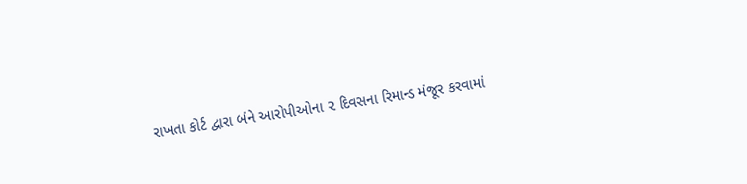રાખતા કોર્ટ દ્વારા બંને આરોપીઓના ૨ દિવસના રિમાન્ડ મંજૂર કરવામાં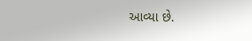આવ્યા છે.